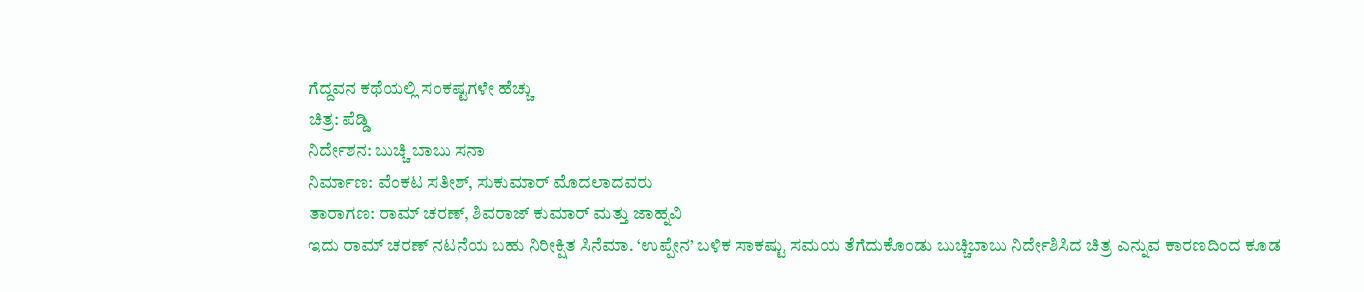ಗೆದ್ದವನ ಕಥೆಯಲ್ಲಿ ಸಂಕಷ್ಟಗಳೇ ಹೆಚ್ಚು
ಚಿತ್ರ: ಪೆಡ್ಡಿ
ನಿರ್ದೇಶನ: ಬುಚ್ಚಿ ಬಾಬು ಸನಾ
ನಿರ್ಮಾಣ: ವೆಂಕಟ ಸತೀಶ್, ಸುಕುಮಾರ್ ಮೊದಲಾದವರು
ತಾರಾಗಣ: ರಾಮ್ ಚರಣ್, ಶಿವರಾಜ್ ಕುಮಾರ್ ಮತ್ತು ಜಾಹ್ನವಿ
ಇದು ರಾಮ್ ಚರಣ್ ನಟನೆಯ ಬಹು ನಿರೀಕ್ಷಿತ ಸಿನೆಮಾ. ‘ಉಪ್ಪೇನ’ ಬಳಿಕ ಸಾಕಷ್ಟು ಸಮಯ ತೆಗೆದುಕೊಂಡು ಬುಚ್ಚಿಬಾಬು ನಿರ್ದೇಶಿಸಿದ ಚಿತ್ರ ಎನ್ನುವ ಕಾರಣದಿಂದ ಕೂಡ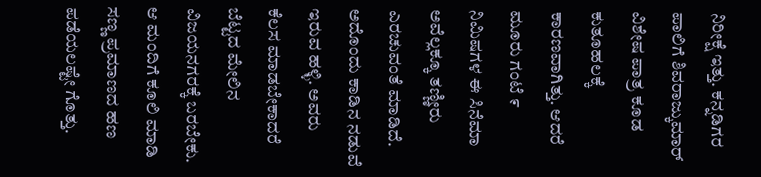ನಿರೀಕ್ಷೆ ಇತ್ತು. ಕನ್ನಡಿಗರ ಪಾಲಿಗೆ ಶಿವರಾಜ್ಕುಮಾರ್ ವಿಶೇಷ ಪಾತ್ರ ಕೂಡ ಕುತೂಹಲಕ್ಕೆ ಕಾರಣವಾಗಿತ್ತು. ಆದರೆ ಮೂರು ಗಂಟೆ ೯ ನಿಮಿಷಗಳ ಈ ಸಿನೆಮಾ ಅವೆಲ್ಲಕ್ಕೂ ತಣ್ಣೀರು ಎರಚುವಂತೆ ಮಾಡಿದೆ.
ಅದೊಂದು ಕಾಡಿನ ನಡುವೆ ಇರುವ ಹಳ್ಳಿ. ಅವರು ಕೆಲಸ ಮಾಡಬೇಕಾದರೆ ಬೆಟ್ಟದ ಮೇಲಿನ ವಿಜಯನಗರಕ್ಕೆ ಬರಬೇಕು. ಆ ಮಂದಿಗೆ ಕೂಲಿ ಮಾಡಿ ಸಣ್ಣ ಪ್ರಮಾಣದ ಹಣ ಪಡೆಯಲಷ್ಟೇ ಗೊತ್ತು.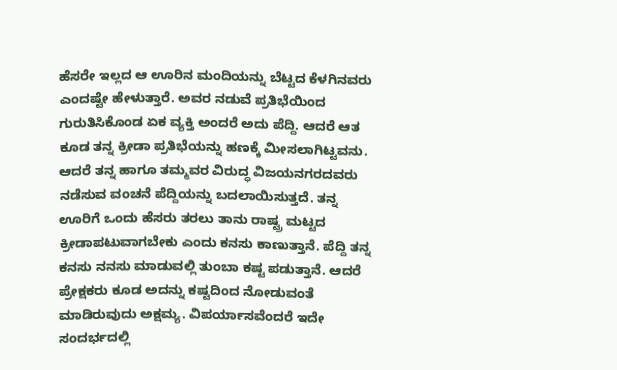ಹೆಸರೇ ಇಲ್ಲದ ಆ ಊರಿನ ಮಂದಿಯನ್ನು ಬೆಟ್ಟದ ಕೆಳಗಿನವರು ಎಂದಷ್ಟೇ ಹೇಳುತ್ತಾರೆ. ಅವರ ನಡುವೆ ಪ್ರತಿಭೆಯಿಂದ ಗುರುತಿಸಿಕೊಂಡ ಏಕ ವ್ಯಕ್ತಿ ಅಂದರೆ ಅದು ಪೆದ್ದಿ. ಆದರೆ ಆತ ಕೂಡ ತನ್ನ ಕ್ರೀಡಾ ಪ್ರತಿಭೆಯನ್ನು ಹಣಕ್ಕೆ ಮೀಸಲಾಗಿಟ್ಟವನು.
ಆದರೆ ತನ್ನ ಹಾಗೂ ತಮ್ಮವರ ವಿರುದ್ಧ ವಿಜಯನಗರದವರು ನಡೆಸುವ ವಂಚನೆ ಪೆದ್ದಿಯನ್ನು ಬದಲಾಯಿಸುತ್ತದೆ. ತನ್ನ ಊರಿಗೆ ಒಂದು ಹೆಸರು ತರಲು ತಾನು ರಾಷ್ಟ್ರ ಮಟ್ಟದ ಕ್ರೀಡಾಪಟುವಾಗಬೇಕು ಎಂದು ಕನಸು ಕಾಣುತ್ತಾನೆ. ಪೆದ್ದಿ ತನ್ನ ಕನಸು ನನಸು ಮಾಡುವಲ್ಲಿ ತುಂಬಾ ಕಷ್ಟ ಪಡುತ್ತಾನೆ. ಆದರೆ ಪ್ರೇಕ್ಷಕರು ಕೂಡ ಅದನ್ನು ಕಷ್ಟದಿಂದ ನೋಡುವಂತೆ ಮಾಡಿರುವುದು ಅಕ್ಷಮ್ಯ. ವಿಪರ್ಯಾಸವೆಂದರೆ ಇದೇ ಸಂದರ್ಭದಲ್ಲಿ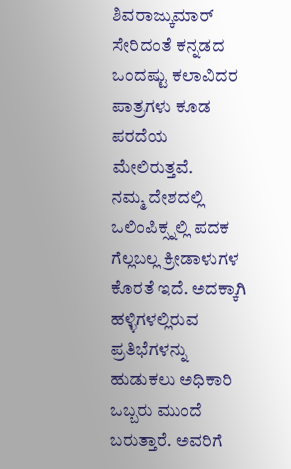ಶಿವರಾಜ್ಕುಮಾರ್ ಸೇರಿದಂತೆ ಕನ್ನಡದ ಒಂದಷ್ಟು ಕಲಾವಿದರ ಪಾತ್ರಗಳು ಕೂಡ ಪರದೆಯ ಮೇಲಿರುತ್ತವೆ.
ನಮ್ಮ ದೇಶದಲ್ಲಿ ಒಲಿಂಪಿಕ್ಸ್ನಲ್ಲಿ ಪದಕ ಗೆಲ್ಲಬಲ್ಲ ಕ್ರೀಡಾಳುಗಳ ಕೊರತೆ ಇದೆ. ಅದಕ್ಕಾಗಿ ಹಳ್ಳಿಗಳಲ್ಲಿರುವ ಪ್ರತಿಭೆಗಳನ್ನು ಹುಡುಕಲು ಅಧಿಕಾರಿ ಒಬ್ಬರು ಮುಂದೆ ಬರುತ್ತಾರೆ. ಅವರಿಗೆ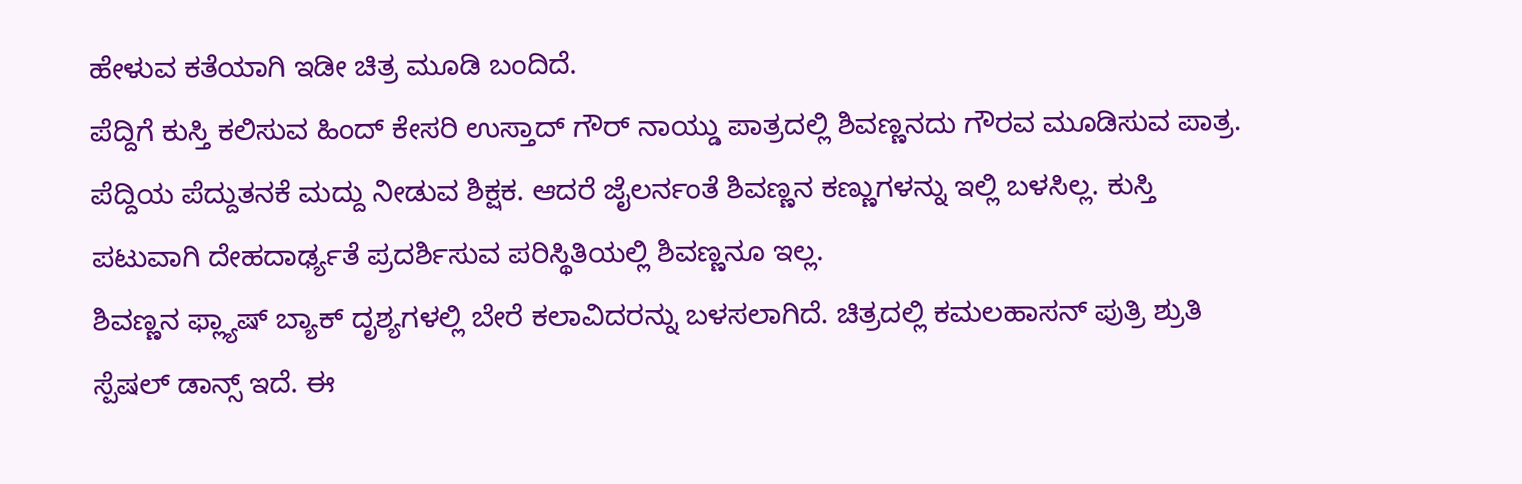ಹೇಳುವ ಕತೆಯಾಗಿ ಇಡೀ ಚಿತ್ರ ಮೂಡಿ ಬಂದಿದೆ.
ಪೆದ್ದಿಗೆ ಕುಸ್ತಿ ಕಲಿಸುವ ಹಿಂದ್ ಕೇಸರಿ ಉಸ್ತಾದ್ ಗೌರ್ ನಾಯ್ಡು ಪಾತ್ರದಲ್ಲಿ ಶಿವಣ್ಣನದು ಗೌರವ ಮೂಡಿಸುವ ಪಾತ್ರ. ಪೆದ್ದಿಯ ಪೆದ್ದುತನಕೆ ಮದ್ದು ನೀಡುವ ಶಿಕ್ಷಕ. ಆದರೆ ಜೈಲರ್ನಂತೆ ಶಿವಣ್ಣನ ಕಣ್ಣುಗಳನ್ನು ಇಲ್ಲಿ ಬಳಸಿಲ್ಲ. ಕುಸ್ತಿ ಪಟುವಾಗಿ ದೇಹದಾರ್ಢ್ಯತೆ ಪ್ರದರ್ಶಿಸುವ ಪರಿಸ್ಥಿತಿಯಲ್ಲಿ ಶಿವಣ್ಣನೂ ಇಲ್ಲ.
ಶಿವಣ್ಣನ ಫ್ಲ್ಯಾಷ್ ಬ್ಯಾಕ್ ದೃಶ್ಯಗಳಲ್ಲಿ ಬೇರೆ ಕಲಾವಿದರನ್ನು ಬಳಸಲಾಗಿದೆ. ಚಿತ್ರದಲ್ಲಿ ಕಮಲಹಾಸನ್ ಪುತ್ರಿ ಶ್ರುತಿ ಸ್ಪೆಷಲ್ ಡಾನ್ಸ್ ಇದೆ. ಈ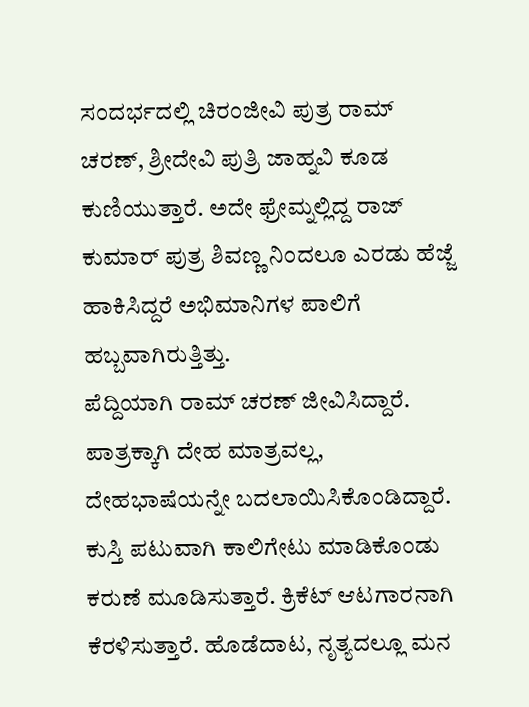ಸಂದರ್ಭದಲ್ಲಿ ಚಿರಂಜೀವಿ ಪುತ್ರ ರಾಮ್ ಚರಣ್, ಶ್ರೀದೇವಿ ಪುತ್ರಿ ಜಾಹ್ನವಿ ಕೂಡ ಕುಣಿಯುತ್ತಾರೆ. ಅದೇ ಫ್ರೇಮ್ನಲ್ಲಿದ್ದ ರಾಜ್ ಕುಮಾರ್ ಪುತ್ರ ಶಿವಣ್ಣ ನಿಂದಲೂ ಎರಡು ಹೆಜ್ಜೆ ಹಾಕಿಸಿದ್ದರೆ ಅಭಿಮಾನಿಗಳ ಪಾಲಿಗೆ ಹಬ್ಬವಾಗಿರುತ್ತಿತ್ತು.
ಪೆದ್ದಿಯಾಗಿ ರಾಮ್ ಚರಣ್ ಜೀವಿಸಿದ್ದಾರೆ. ಪಾತ್ರಕ್ಕಾಗಿ ದೇಹ ಮಾತ್ರವಲ್ಲ, ದೇಹಭಾಷೆಯನ್ನೇ ಬದಲಾಯಿಸಿಕೊಂಡಿದ್ದಾರೆ. ಕುಸ್ತಿ ಪಟುವಾಗಿ ಕಾಲಿಗೇಟು ಮಾಡಿಕೊಂಡು ಕರುಣೆ ಮೂಡಿಸುತ್ತಾರೆ. ಕ್ರಿಕೆಟ್ ಆಟಗಾರನಾಗಿ ಕೆರಳಿಸುತ್ತಾರೆ. ಹೊಡೆದಾಟ, ನೃತ್ಯದಲ್ಲೂ ಮನ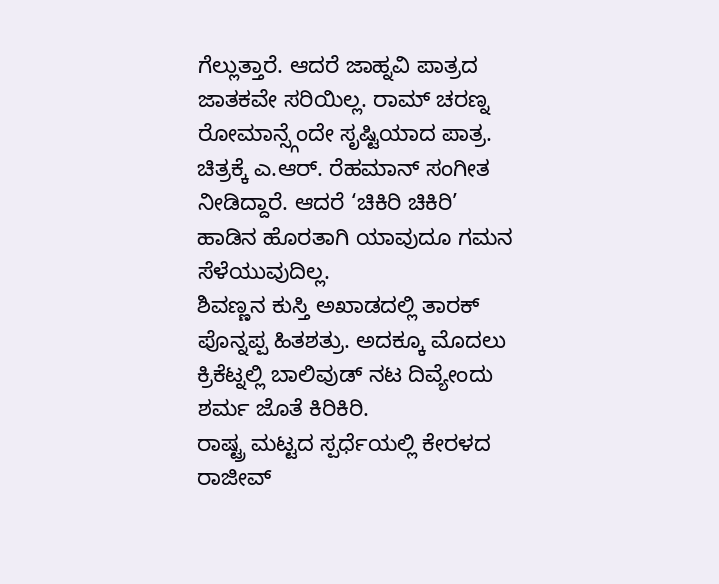ಗೆಲ್ಲುತ್ತಾರೆ. ಆದರೆ ಜಾಹ್ನವಿ ಪಾತ್ರದ ಜಾತಕವೇ ಸರಿಯಿಲ್ಲ. ರಾಮ್ ಚರಣ್ನ ರೋಮಾನ್ಸ್ಗೆಂದೇ ಸೃಷ್ಟಿಯಾದ ಪಾತ್ರ.
ಚಿತ್ರಕ್ಕೆ ಎ.ಆರ್. ರೆಹಮಾನ್ ಸಂಗೀತ ನೀಡಿದ್ದಾರೆ. ಆದರೆ ‘ಚಿಕಿರಿ ಚಿಕಿರಿ’ ಹಾಡಿನ ಹೊರತಾಗಿ ಯಾವುದೂ ಗಮನ ಸೆಳೆಯುವುದಿಲ್ಲ.
ಶಿವಣ್ಣನ ಕುಸ್ತಿ ಅಖಾಡದಲ್ಲಿ ತಾರಕ್ ಪೊನ್ನಪ್ಪ ಹಿತಶತ್ರು. ಅದಕ್ಕೂ ಮೊದಲು ಕ್ರಿಕೆಟ್ನಲ್ಲಿ ಬಾಲಿವುಡ್ ನಟ ದಿವ್ಯೇಂದು ಶರ್ಮ ಜೊತೆ ಕಿರಿಕಿರಿ.
ರಾಷ್ಟ್ರ ಮಟ್ಟದ ಸ್ಪರ್ಧೆಯಲ್ಲಿ ಕೇರಳದ ರಾಜೀವ್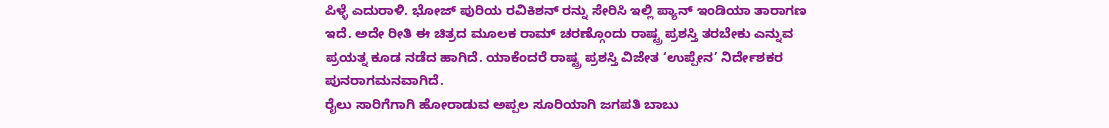ಪಿಳ್ಳೆ ಎದುರಾಳಿ. ಭೋಜ್ ಪುರಿಯ ರವಿಕಿಶನ್ ರನ್ನು ಸೇರಿಸಿ ಇಲ್ಲಿ ಪ್ಯಾನ್ ಇಂಡಿಯಾ ತಾರಾಗಣ ಇದೆ. ಅದೇ ರೀತಿ ಈ ಚಿತ್ರದ ಮೂಲಕ ರಾಮ್ ಚರಣ್ಗೊಂದು ರಾಷ್ಟ್ರ ಪ್ರಶಸ್ತಿ ತರಬೇಕು ಎನ್ನುವ ಪ್ರಯತ್ನ ಕೂಡ ನಡೆದ ಹಾಗಿದೆ. ಯಾಕೆಂದರೆ ರಾಷ್ಟ್ರ ಪ್ರಶಸ್ತಿ ವಿಜೇತ ‘ಉಪ್ಪೇನ’ ನಿರ್ದೇಶಕರ ಪುನರಾಗಮನವಾಗಿದೆ.
ರೈಲು ಸಾರಿಗೆಗಾಗಿ ಹೋರಾಡುವ ಅಪ್ಪಲ ಸೂರಿಯಾಗಿ ಜಗಪತಿ ಬಾಬು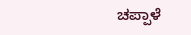ಚಪ್ಪಾಳೆ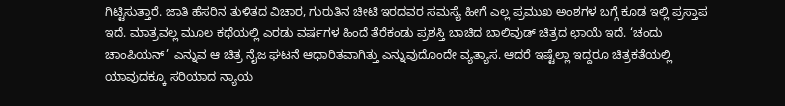ಗಿಟ್ಟಿಸುತ್ತಾರೆ. ಜಾತಿ ಹೆಸರಿನ ತುಳಿತದ ವಿಚಾರ, ಗುರುತಿನ ಚೀಟಿ ಇರದವರ ಸಮಸ್ಯೆ ಹೀಗೆ ಎಲ್ಲ ಪ್ರಮುಖ ಅಂಶಗಳ ಬಗ್ಗೆ ಕೂಡ ಇಲ್ಲಿ ಪ್ರಸ್ತಾಪ ಇದೆ. ಮಾತ್ರವಲ್ಲ ಮೂಲ ಕಥೆಯಲ್ಲಿ ಎರಡು ವರ್ಷಗಳ ಹಿಂದೆ ತೆರೆಕಂಡು ಪ್ರಶಸ್ತಿ ಬಾಚಿದ ಬಾಲಿವುಡ್ ಚಿತ್ರದ ಛಾಯೆ ಇದೆ. ‘ಚಂದು ಚಾಂಪಿಯನ್’ ಎನ್ನುವ ಆ ಚಿತ್ರ ನೈಜ ಘಟನೆ ಆಧಾರಿತವಾಗಿತ್ತು ಎನ್ನುವುದೊಂದೇ ವ್ಯತ್ಯಾಸ. ಆದರೆ ಇಷ್ಟೆಲ್ಲಾ ಇದ್ದರೂ ಚಿತ್ರಕತೆಯಲ್ಲಿ ಯಾವುದಕ್ಕೂ ಸರಿಯಾದ ನ್ಯಾಯ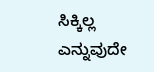ಸಿಕ್ಕಿಲ್ಲ ಎನ್ನುವುದೇ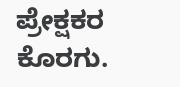ಪ್ರೇಕ್ಷಕರ ಕೊರಗು.